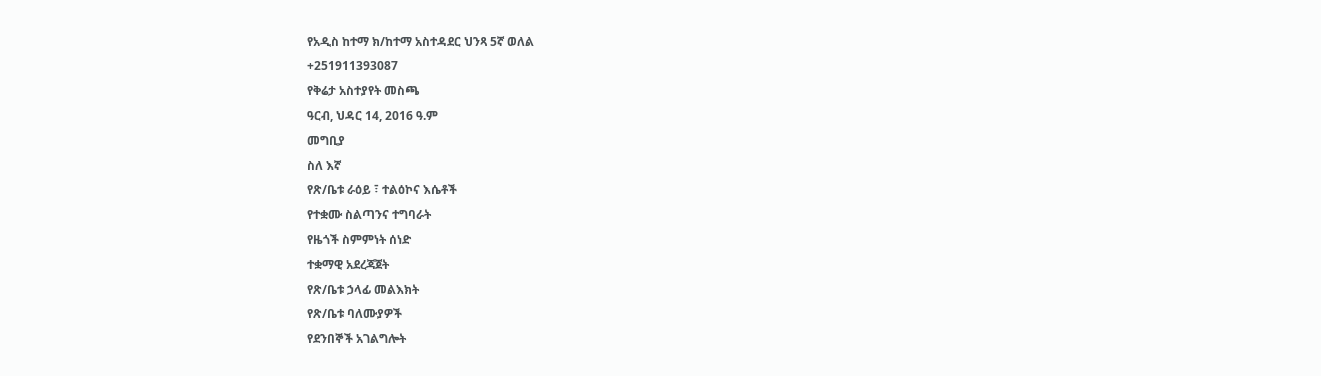የአዲስ ከተማ ክ/ከተማ አስተዳደር ህንጻ 5ኛ ወለል
+251911393087
የቅሬታ አስተያየት መስጫ
ዓርብ, ህዳር 14, 2016 ዓ.ም
መግቢያ
ስለ እኛ
የጽ/ቤቱ ራዕይ ፣ ተልዕኮና እሴቶች
የተቋሙ ስልጣንና ተግባራት
የዜጎች ስምምነት ሰነድ
ተቋማዊ አደረጃጀት
የጽ/ቤቱ ኃላፊ መልእክት
የጽ/ቤቱ ባለሙያዎች
የደንበኞች አገልግሎት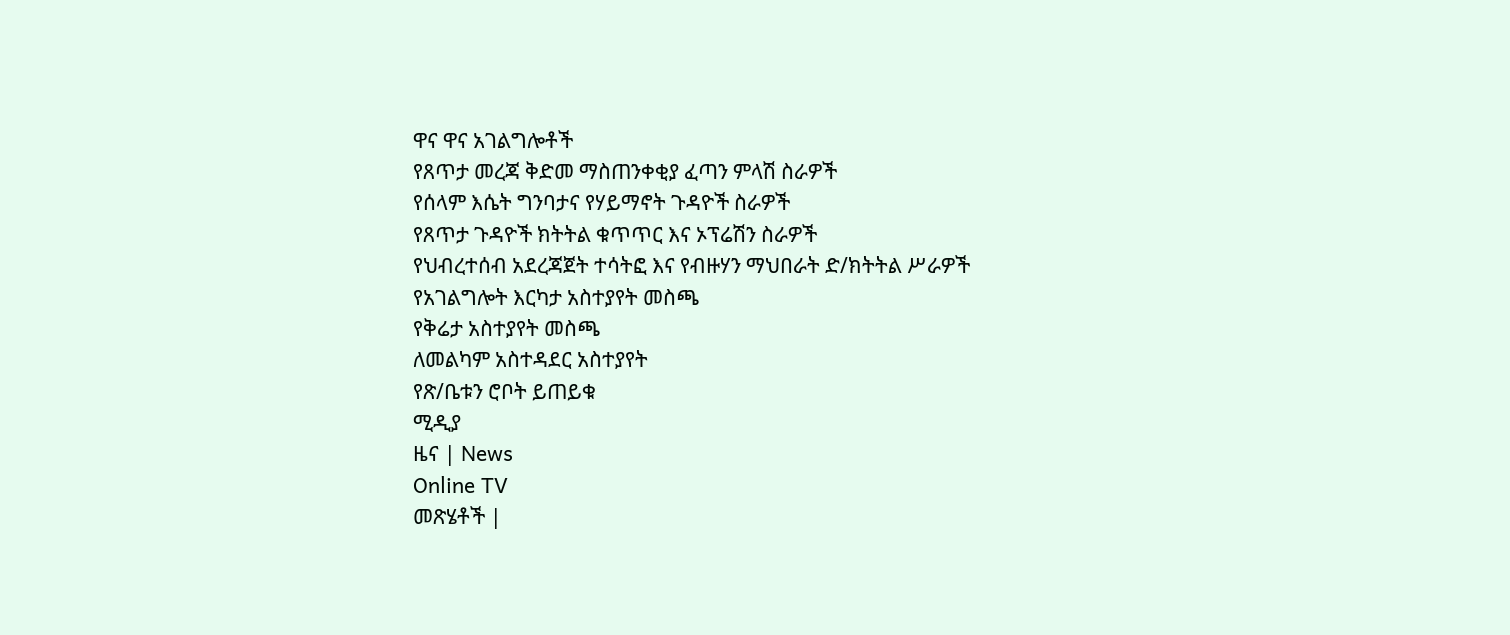ዋና ዋና አገልግሎቶች
የጸጥታ መረጃ ቅድመ ማስጠንቀቂያ ፈጣን ምላሽ ስራዎች
የሰላም እሴት ግንባታና የሃይማኖት ጉዳዮች ስራዎች
የጸጥታ ጉዳዮች ክትትል ቁጥጥር እና ኦፕሬሽን ስራዎች
የህብረተሰብ አደረጃጀት ተሳትፎ እና የብዙሃን ማህበራት ድ/ክትትል ሥራዎች
የአገልግሎት እርካታ አስተያየት መስጫ
የቅሬታ አስተያየት መስጫ
ለመልካም አስተዳደር አስተያየት
የጽ/ቤቱን ሮቦት ይጠይቁ
ሚዲያ
ዜና | News
Online TV
መጽሄቶች |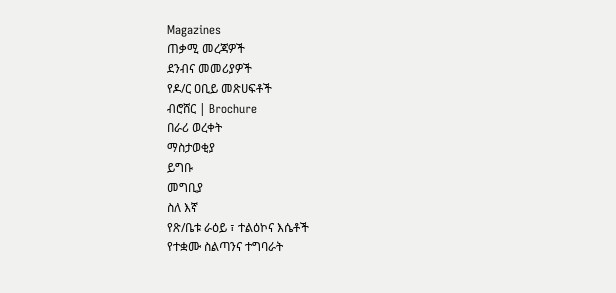Magazines
ጠቃሚ መረጃዎች
ደንብና መመሪያዎች
የዶ/ር ዐቢይ መጽሀፍቶች
ብሮሸር | Brochure
በራሪ ወረቀት
ማስታወቂያ
ይግቡ
መግቢያ
ስለ እኛ
የጽ/ቤቱ ራዕይ ፣ ተልዕኮና እሴቶች
የተቋሙ ስልጣንና ተግባራት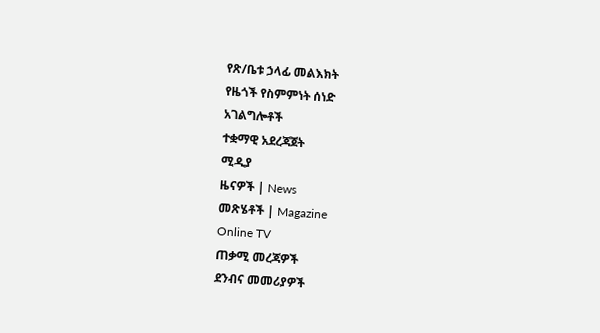የጽ/ቤቱ ኃላፊ መልእክት
የዜጎች የስምምነት ሰነድ
አገልግሎቶች
ተቋማዊ አደረጃጀት
ሚዲያ
ዜናዎች | News
መጽሄቶች | Magazine
Online TV
ጠቃሚ መረጃዎች
ደንብና መመሪያዎች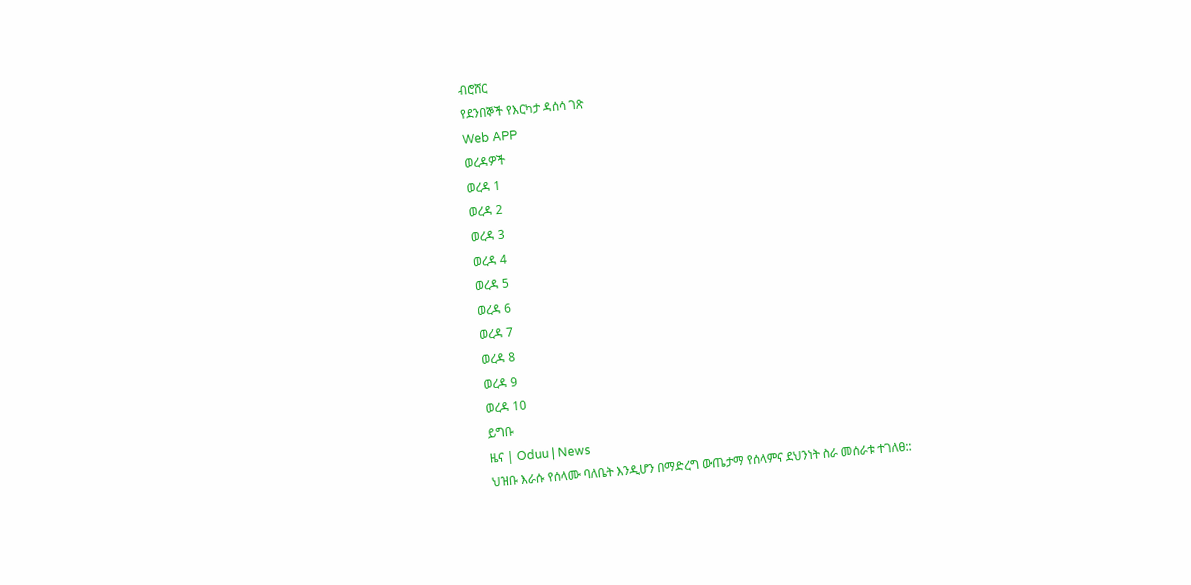ብሮሸር
የደንበኞች የእርካታ ዳሰሳ ገጽ
Web APP
ወረዳዎች
ወረዳ 1
ወረዳ 2
ወረዳ 3
ወረዳ 4
ወረዳ 5
ወረዳ 6
ወረዳ 7
ወረዳ 8
ወረዳ 9
ወረዳ 10
ይግቡ
ዜና | Oduu | News
ህዝቡ እራሱ የሰላሙ ባለቤት እንዲሆን በማድረግ ውጤታማ የሰላምና ደህንነት ስራ መሰራቱ ተገለፀ::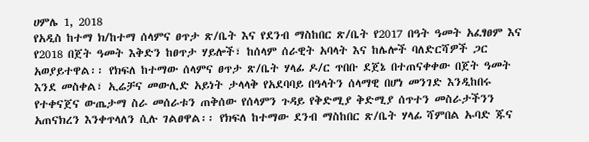ሀምሌ 1, 2018
የአዲስ ከተማ ክ/ከተማ ሰላምና ፀጥታ ጽ/ቤት እና የደንብ ማስከበር ጽ/ቤት የ2017 በዓት ዓመት አፈፃፀም እና የ2018 በጀት ዓመት እቅድን ከፀጥታ ሃይሎች፣ ከሰላም ሰራዊት አባላት እና ከሌሎች ባለድርሻዎች ጋር አወያይተዋል፡፡ የክፍለ ከተማው ሰላምና ፀጥታ ጽ/ቤት ሃላፊ ዶ/ር ጥበቡ ደጀኔ በተጠናቀቀው በጀት ዓመት እንደ መስቀል፣ ኢሬቻና መውሊድ አይነት ታላላቅ የአደባባይ በዓላትን ሰላማዊ በሆነ መንገድ እንዲከበሩ የተቀናጀና ውጤታማ ስራ መሰራቱን ጠቅሰው የሰላምን ጉዳይ የቅድሚያ ቅድሚያ ሰጥተን መስራታችንን አጠናክረን እንቀጥላለን ሲሉ ገልፀዋል፡፡ የክፍለ ከተማው ደንብ ማስከበር ጽ/ቤት ሃላፊ ሻምበል ኡባድ ጁና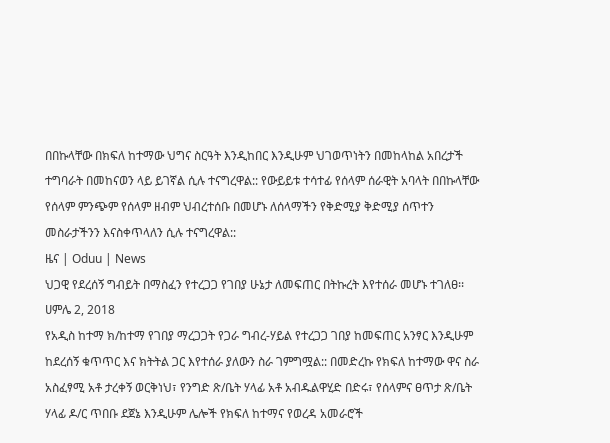በበኩላቸው በክፍለ ከተማው ህግና ስርዓት እንዲከበር እንዲሁም ህገወጥነትን በመከላከል አበረታች ተግባራት በመከናወን ላይ ይገኛል ሲሉ ተናግረዋል:: የውይይቱ ተሳተፊ የሰላም ሰራዊት አባላት በበኩላቸው የሰላም ምንጭም የሰላም ዘብም ህብረተሰቡ በመሆኑ ለሰላማችን የቅድሚያ ቅድሚያ ሰጥተን መስራታችንን እናስቀጥላለን ሲሉ ተናግረዋል::
ዜና | Oduu | News
ህጋዊ የደረሰኝ ግብይት በማስፈን የተረጋጋ የገበያ ሁኔታ ለመፍጠር በትኩረት እየተሰራ መሆኑ ተገለፀ፡፡
ሀምሌ 2, 2018
የአዲስ ከተማ ክ/ከተማ የገበያ ማረጋጋት የጋራ ግብረ-ሃይል የተረጋጋ ገበያ ከመፍጠር አንፃር እንዲሁም ከደረሰኝ ቁጥጥር እና ክትትል ጋር እየተሰራ ያለውን ስራ ገምግሟል:: በመድረኩ የክፍለ ከተማው ዋና ስራ አስፈፃሚ አቶ ታረቀኝ ወርቅነህ፣ የንግድ ጽ/ቤት ሃላፊ አቶ አብዱልዋሂድ በድሩ፣ የሰላምና ፀጥታ ጽ/ቤት ሃላፊ ዶ/ር ጥበቡ ደጀኔ እንዲሁም ሌሎች የክፍለ ከተማና የወረዳ አመራሮች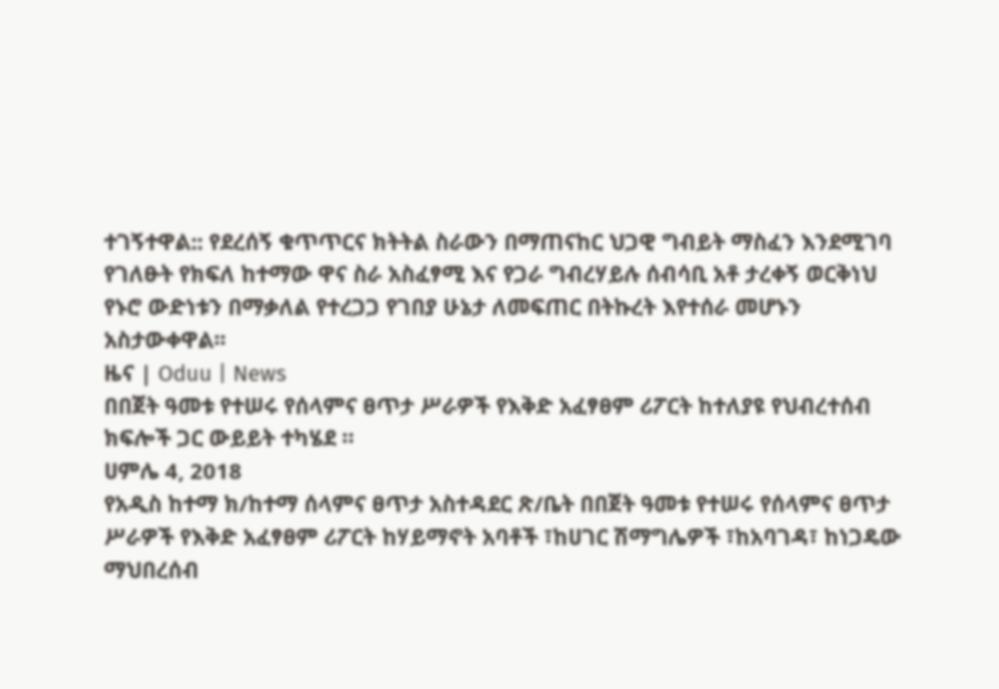ተገኝተዋል:: የደረሰኝ ቁጥጥርና ክትትል ስራውን በማጠናከር ህጋዊ ግብይት ማስፈን እንደሚገባ የገለፁት የክፍለ ከተማው ዋና ስራ አስፈፃሚ እና የጋራ ግብረሃይሉ ሰብሳቢ አቶ ታረቀኝ ወርቅነህ የኑሮ ውድነቱን በማቃለል የተረጋጋ የገበያ ሁኔታ ለመፍጠር በትኩረት እየተሰራ መሆኑን አስታውቀዋል፡፡
ዜና | Oduu | News
በበጀት ዓመቱ የተሠሩ የሰላምና ፀጥታ ሥራዎች የእቅድ አፈፃፀም ሪፖርት ከተለያዩ የህብረተሰብ ክፍሎች ጋር ውይይት ተካሄደ ።
ሀምሌ 4, 2018
የአዲስ ከተማ ክ/ከተማ ሰላምና ፀጥታ አስተዳደር ጽ/ቤት በበጀት ዓመቱ የተሠሩ የሰላምና ፀጥታ ሥራዎች የእቅድ አፈፃፀም ሪፖርት ከሃይማኖት አባቶች ፣ከሀገር ሽማግሌዎች ፣ከአባገዳ፣ ከነጋዴው ማህበረሰብ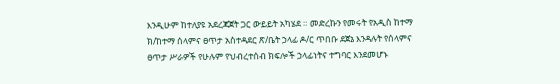እንዲሁም ከተለያዩ አደረጃጀት ጋር ውይይት አካሄደ ። መድረኩን የመሩት የአዲስ ከተማ ክ/ከተማ ሰላምና ፀጥታ አስተዳደር ጽ/ቤት ኃላፊ ዶ/ር ጥበቡ ደጀኔ እንዳሉት የሰላምና ፀጥታ ሥራዎች የሁሉም የህብረተሰብ ክፍሎች ኃላፊነትና ተግባር እንደመሆኑ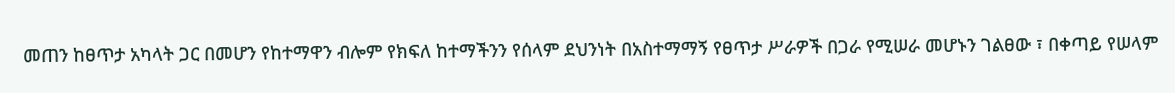መጠን ከፀጥታ አካላት ጋር በመሆን የከተማዋን ብሎም የክፍለ ከተማችንን የሰላም ደህንነት በአስተማማኝ የፀጥታ ሥራዎች በጋራ የሚሠራ መሆኑን ገልፀው ፣ በቀጣይ የሠላም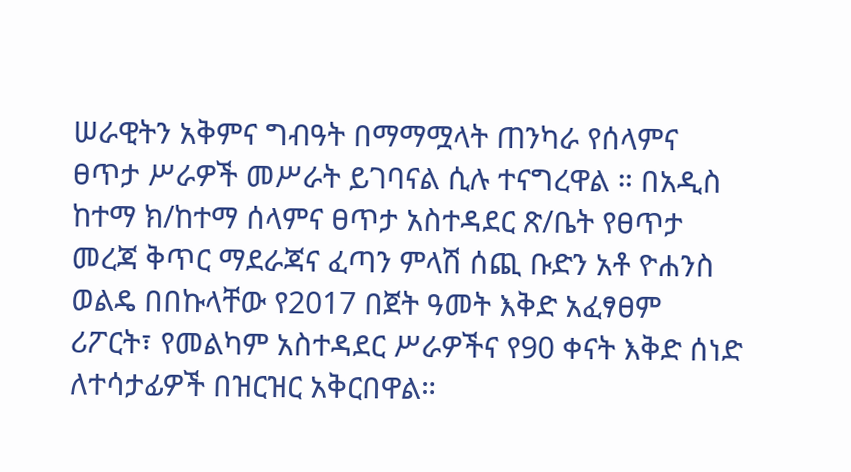ሠራዊትን አቅምና ግብዓት በማማሟላት ጠንካራ የሰላምና ፀጥታ ሥራዎች መሥራት ይገባናል ሲሉ ተናግረዋል ። በአዲስ ከተማ ክ/ከተማ ሰላምና ፀጥታ አስተዳደር ጽ/ቤት የፀጥታ መረጃ ቅጥር ማደራጃና ፈጣን ምላሽ ሰጪ ቡድን አቶ ዮሐንስ ወልዴ በበኩላቸው የ2017 በጀት ዓመት እቅድ አፈፃፀም ሪፖርት፣ የመልካም አስተዳደር ሥራዎችና የ90 ቀናት እቅድ ሰነድ ለተሳታፊዎች በዝርዝር አቅርበዋል።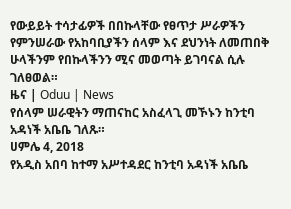የውይይት ተሳታፊዎች በበኩላቸው የፀጥታ ሥራዎችን የምንሠራው የአከባቢያችን ሰላም እና ደህንነት ለመጠበቅ ሁላችንም የበኩላችንን ሚና መወጣት ይገባናል ሲሉ ገለፀወል።
ዜና | Oduu | News
የሰላም ሠራዊትን ማጠናከር አስፈላጊ መኾኑን ከንቲባ አዳነች አቤቤ ገለጹ።
ሀምሌ 4, 2018
የአዲስ አበባ ከተማ አሥተዳደር ከንቲባ አዳነች አቤቤ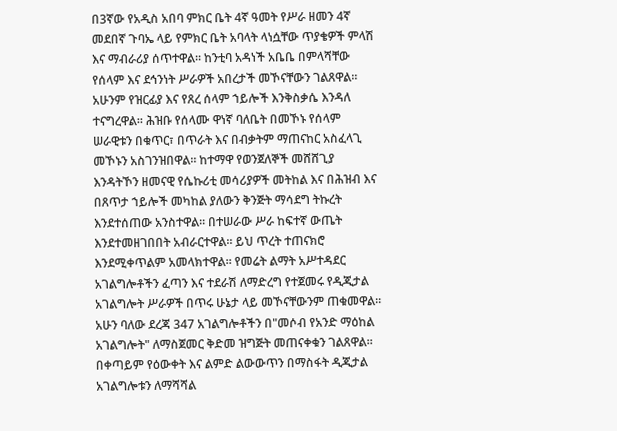በ3ኛው የአዲስ አበባ ምክር ቤት 4ኛ ዓመት የሥራ ዘመን 4ኛ መደበኛ ጉባኤ ላይ የምክር ቤት አባላት ላነሷቸው ጥያቄዎች ምላሽ እና ማብራሪያ ሰጥተዋል። ከንቲባ አዳነች አቤቤ በምላሻቸው የሰላም እና ደኅንነት ሥራዎች አበረታች መኾናቸውን ገልጸዋል። አሁንም የዝርፊያ እና የጸረ ሰላም ኀይሎች እንቅስቃሴ እንዳለ ተናግረዋል። ሕዝቡ የሰላሙ ዋነኛ ባለቤት በመኾኑ የሰላም ሠራዊቱን በቁጥር፣ በጥራት እና በብቃትም ማጠናከር አስፈላጊ መኾኑን አስገንዝበዋል። ከተማዋ የወንጀለኞች መሸሸጊያ እንዳትኾን ዘመናዊ የሴኩሪቲ መሳሪያዎች መትከል እና በሕዝብ እና በጸጥታ ኀይሎች መካከል ያለውን ቅንጅት ማሳደግ ትኩረት እንደተሰጠው አንስተዋል። በተሠራው ሥራ ከፍተኛ ውጤት እንደተመዘገበበት አብራርተዋል። ይህ ጥረት ተጠናክሮ እንደሚቀጥልም አመላክተዋል። የመሬት ልማት አሥተዳደር አገልግሎቶችን ፈጣን እና ተደራሽ ለማድረግ የተጀመሩ የዲጂታል አገልግሎት ሥራዎች በጥሩ ሁኔታ ላይ መኾናቸውንም ጠቁመዋል። አሁን ባለው ደረጃ 347 አገልግሎቶችን በ"መሶብ የአንድ ማዕከል አገልግሎት" ለማስጀመር ቅድመ ዝግጅት መጠናቀቁን ገልጸዋል። በቀጣይም የዕውቀት እና ልምድ ልውውጥን በማስፋት ዲጂታል አገልግሎቱን ለማሻሻል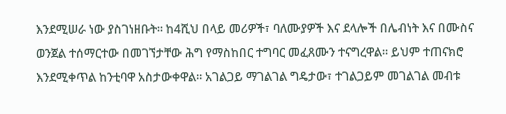እንደሚሠራ ነው ያስገነዘቡት። ከ4ሺህ በላይ መሪዎች፣ ባለሙያዎች እና ደላሎች በሌብነት እና በሙስና ወንጀል ተሰማርተው በመገኘታቸው ሕግ የማስከበር ተግባር መፈጸሙን ተናግረዋል። ይህም ተጠናክሮ እንደሚቀጥል ከንቲባዋ አስታውቀዋል። አገልጋይ ማገልገል ግዴታው፣ ተገልጋይም መገልገል መብቱ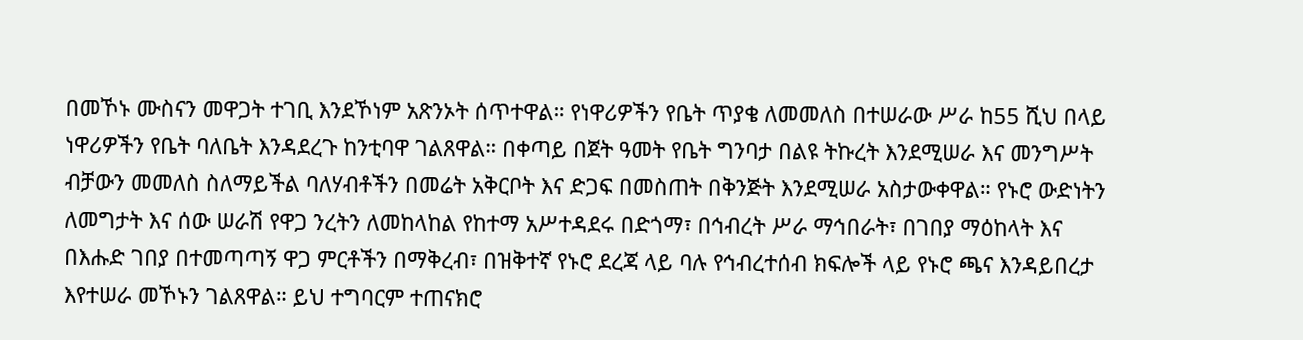በመኾኑ ሙስናን መዋጋት ተገቢ እንደኾነም አጽንኦት ሰጥተዋል። የነዋሪዎችን የቤት ጥያቄ ለመመለስ በተሠራው ሥራ ከ55 ሺህ በላይ ነዋሪዎችን የቤት ባለቤት እንዳደረጉ ከንቲባዋ ገልጸዋል። በቀጣይ በጀት ዓመት የቤት ግንባታ በልዩ ትኩረት እንደሚሠራ እና መንግሥት ብቻውን መመለስ ስለማይችል ባለሃብቶችን በመሬት አቅርቦት እና ድጋፍ በመስጠት በቅንጅት እንደሚሠራ አስታውቀዋል። የኑሮ ውድነትን ለመግታት እና ሰው ሠራሽ የዋጋ ንረትን ለመከላከል የከተማ አሥተዳደሩ በድጎማ፣ በኅብረት ሥራ ማኅበራት፣ በገበያ ማዕከላት እና በእሑድ ገበያ በተመጣጣኝ ዋጋ ምርቶችን በማቅረብ፣ በዝቅተኛ የኑሮ ደረጃ ላይ ባሉ የኅብረተሰብ ክፍሎች ላይ የኑሮ ጫና እንዳይበረታ እየተሠራ መኾኑን ገልጸዋል። ይህ ተግባርም ተጠናክሮ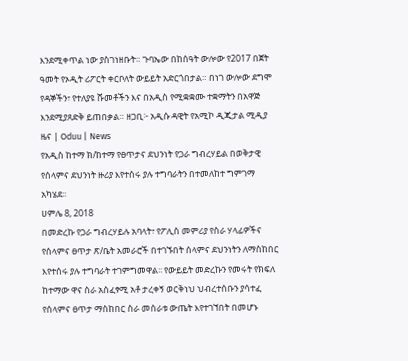እንደሚቀጥል ነው ያስገነዘቡት። ጉባኤው በከሰዓት ውሎው የ2017 በጀት ዓመት የኦዲት ሪፖርት ቀርቦለት ውይይት አድርጎበታል። በነገ ውሎው ደግሞ የዳኞችን፣ የተለያዩ ሹመቶችን እና በአዲስ የሚቋቋሙ ተቋማትን በአዋጅ እንደሚያጸድቅ ይጠበቃል። ዘጋቢ፦ አዲሱ ዳዊት የአሚኮ ዲጂታል ሚዲያ
ዜና | Oduu | News
የአዲስ ከተማ ክ/ከተማ የፀጥታና ደህንነት የጋራ ግብረሃይል በወቅታዊ የሰላምና ደህንነት ዙሪያ እየተሰሩ ያሉ ተግባራትን በተመለከተ ግምገማ አካሄደ፡፡
ሀምሌ 8, 2018
በመድረኩ የጋራ ግብረሃይሉ አባላት፣ የፖሊስ መምሪያ የስራ ሃላፊዎችና የሰላምና ፀጥታ ጽ/ቤት አመራሮች በተገኙበት ሰላምና ደህንነትን ለማስከበር እየተሰሩ ያሉ ተግባራት ተገምግመዋል፡፡ የውይይት መድረኩን የመሩት የክፍለ ከተማው ዋና ስራ አስፈፃሚ አቶ ታረቀኝ ወርቅነህ ህብረተሰቡን ያሳተፈ የሰላምና ፀጥታ ማስከበር ስራ መሰራቱ ውጤት እየተገኘበት በመሆኑ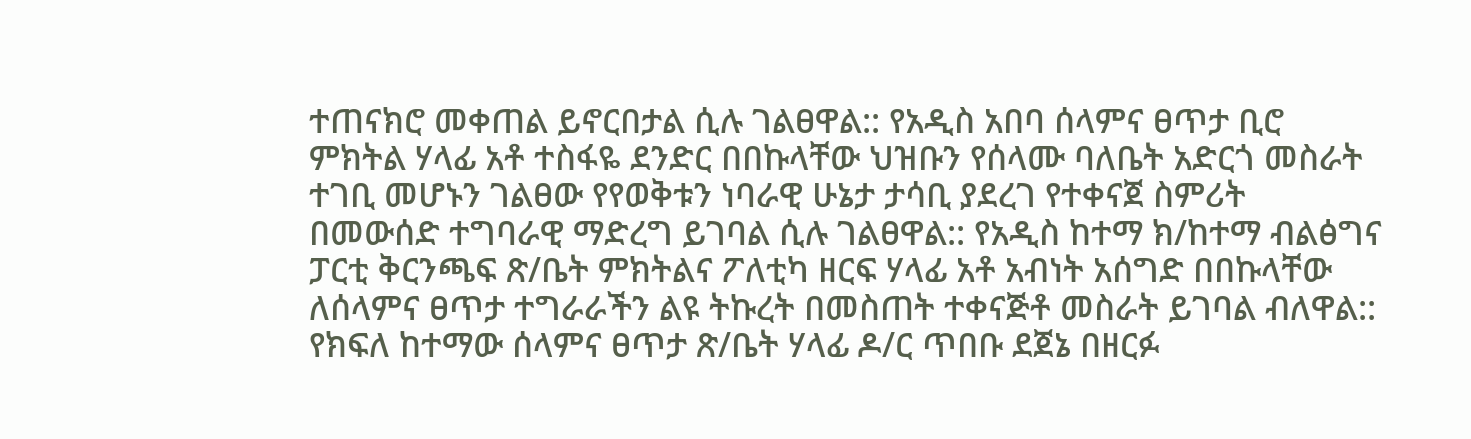ተጠናክሮ መቀጠል ይኖርበታል ሲሉ ገልፀዋል:: የአዲስ አበባ ሰላምና ፀጥታ ቢሮ ምክትል ሃላፊ አቶ ተስፋዬ ደንድር በበኩላቸው ህዝቡን የሰላሙ ባለቤት አድርጎ መስራት ተገቢ መሆኑን ገልፀው የየወቅቱን ነባራዊ ሁኔታ ታሳቢ ያደረገ የተቀናጀ ስምሪት በመውሰድ ተግባራዊ ማድረግ ይገባል ሲሉ ገልፀዋል:: የአዲስ ከተማ ክ/ከተማ ብልፅግና ፓርቲ ቅርንጫፍ ጽ/ቤት ምክትልና ፖለቲካ ዘርፍ ሃላፊ አቶ አብነት አሰግድ በበኩላቸው ለሰላምና ፀጥታ ተግራራችን ልዩ ትኩረት በመስጠት ተቀናጅቶ መስራት ይገባል ብለዋል:: የክፍለ ከተማው ሰላምና ፀጥታ ጽ/ቤት ሃላፊ ዶ/ር ጥበቡ ደጀኔ በዘርፉ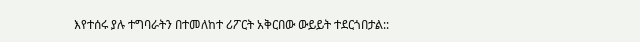እየተሰሩ ያሉ ተግባራትን በተመለከተ ሪፖርት አቅርበው ውይይት ተደርጎበታል::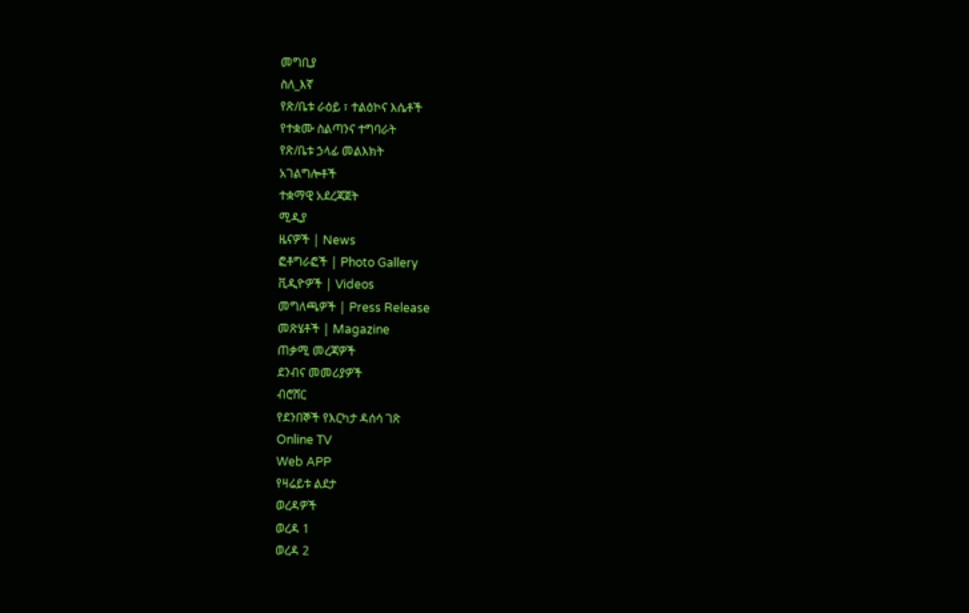መግቢያ
ስለ_እኛ
የጽ/ቤቱ ራዕይ ፣ ተልዕኮና እሴቶች
የተቋሙ ስልጣንና ተግባራት
የጽ/ቤቱ ኃላፊ መልእክት
አገልግሎቶች
ተቋማዊ አደረጃጀት
ሚዲያ
ዜናዎች | News
ፎቶግራፎች | Photo Gallery
ቪዲዮዎች | Videos
መግለጫዎች | Press Release
መጽሄቶች | Magazine
ጠቃሚ መረጃዎች
ደንብና መመሪያዎች
ብሮሸር
የደንበኞች የእርካታ ዳሰሳ ገጽ
Online TV
Web APP
የዛሬይቱ ልደታ
ወረዳዎች
ወረዳ 1
ወረዳ 2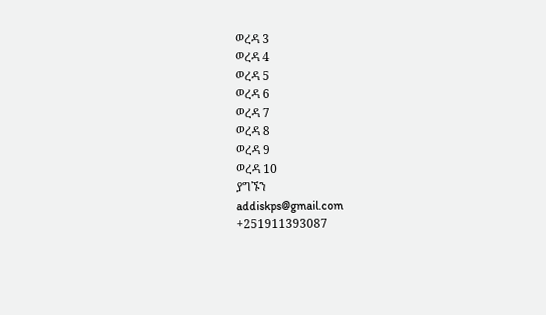ወረዳ 3
ወረዳ 4
ወረዳ 5
ወረዳ 6
ወረዳ 7
ወረዳ 8
ወረዳ 9
ወረዳ 10
ያግኙን
addiskps@gmail.com
+251911393087